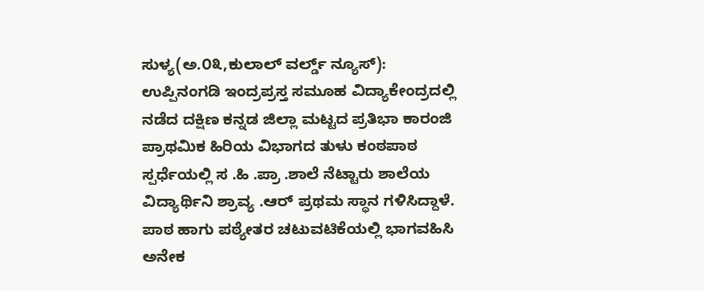ಸುಳ್ಯ(ಅ.೦೩,ಕುಲಾಲ್ ವರ್ಲ್ಡ್ ನ್ಯೂಸ್): ಉಪ್ಪಿನಂಗಡಿ ಇಂದ್ರಪ್ರಸ್ತ ಸಮೂಹ ವಿದ್ಯಾಕೇಂದ್ರದಲ್ಲಿ ನಡೆದ ದಕ್ಷಿಣ ಕನ್ನಡ ಜಿಲ್ಲಾ ಮಟ್ಟದ ಪ್ರತಿಭಾ ಕಾರಂಜಿ ಪ್ರಾಥಮಿಕ ಹಿರಿಯ ವಿಭಾಗದ ತುಳು ಕಂಠಪಾಠ ಸ್ಪರ್ಧೆಯಲ್ಲಿ ಸ .ಹಿ .ಪ್ರಾ .ಶಾಲೆ ನೆಟ್ಟಾರು ಶಾಲೆಯ ವಿದ್ಯಾರ್ಥಿನಿ ಶ್ರಾವ್ಯ .ಆರ್ ಪ್ರಥಮ ಸ್ಥಾನ ಗಳಿಸಿದ್ದಾಳೆ.
ಪಾಠ ಹಾಗು ಪಠ್ಯೇತರ ಚಟುವಟಿಕೆಯಲ್ಲಿ ಭಾಗವಹಿಸಿ ಅನೇಕ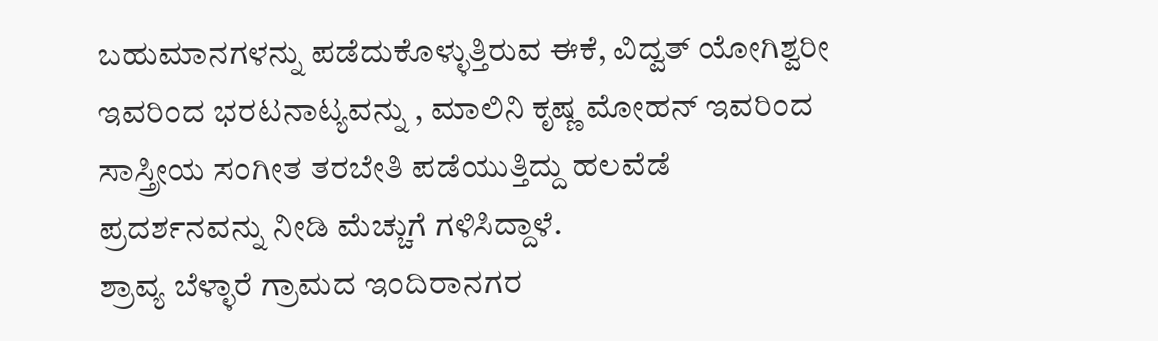ಬಹುಮಾನಗಳನ್ನು ಪಡೆದುಕೊಳ್ಳುತ್ತಿರುವ ಈಕೆ, ವಿದ್ವತ್ ಯೋಗಿಶ್ವರೀ ಇವರಿಂದ ಭರಟನಾಟ್ಯವನ್ನು , ಮಾಲಿನಿ ಕೃಷ್ಣ ಮೋಹನ್ ಇವರಿಂದ ಸಾಸ್ತ್ರೀಯ ಸಂಗೀತ ತರಬೇತಿ ಪಡೆಯುತ್ತಿದ್ದು ಹಲವೆಡೆ ಪ್ರದರ್ಶನವನ್ನು ನೀಡಿ ಮೆಚ್ಚುಗೆ ಗಳಿಸಿದ್ದಾಳೆ.
ಶ್ರಾವ್ಯ ಬೆಳ್ಳಾರೆ ಗ್ರಾಮದ ಇಂದಿರಾನಗರ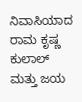ನಿವಾಸಿಯಾದ ರಾಮ ಕೃಷ್ಣ ಕುಲಾಲ್ ಮತ್ತು ಜಯ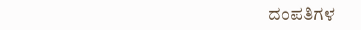ದಂಪತಿಗಳ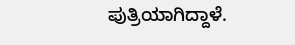ಪುತ್ರಿಯಾಗಿದ್ದಾಳೆ.